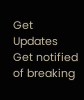Get Updates
Get notified of breaking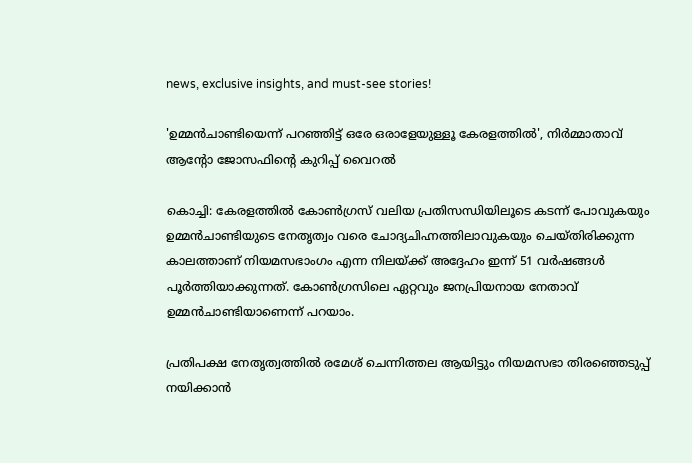news, exclusive insights, and must-see stories!

'ഉമ്മന്‍ചാണ്ടിയെന്ന് പറഞ്ഞിട്ട് ഒരേ ഒരാളേയുള്ളൂ കേരളത്തില്‍', നിർമ്മാതാവ് ആന്റോ ജോസഫിന്റെ കുറിപ്പ് വൈറൽ

കൊച്ചി: കേരളത്തില്‍ കോണ്‍ഗ്രസ് വലിയ പ്രതിസന്ധിയിലൂടെ കടന്ന് പോവുകയും ഉമ്മന്‍ചാണ്ടിയുടെ നേതൃത്വം വരെ ചോദ്യചിഹ്നത്തിലാവുകയും ചെയ്തിരിക്കുന്ന കാലത്താണ് നിയമസഭാംഗം എന്ന നിലയ്ക്ക് അദ്ദേഹം ഇന്ന് 51 വര്‍ഷങ്ങള്‍ പൂര്‍ത്തിയാക്കുന്നത്. കോണ്‍ഗ്രസിലെ ഏറ്റവും ജനപ്രിയനായ നേതാവ് ഉമ്മന്‍ചാണ്ടിയാണെന്ന് പറയാം.

പ്രതിപക്ഷ നേതൃത്വത്തില്‍ രമേശ് ചെന്നിത്തല ആയിട്ടും നിയമസഭാ തിരഞ്ഞെടുപ്പ് നയിക്കാന്‍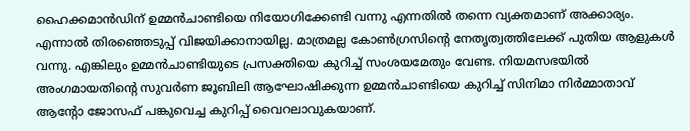ഹൈക്കമാന്‍ഡിന് ഉമ്മന്‍ചാണ്ടിയെ നിയോഗിക്കേണ്ടി വന്നു എന്നതില്‍ തന്നെ വ്യക്തമാണ് അക്കാര്യം. എന്നാല്‍ തിരഞ്ഞെടുപ്പ് വിജയിക്കാനായില്ല. മാത്രമല്ല കോണ്‍ഗ്രസിന്റെ നേതൃത്വത്തിലേക്ക് പുതിയ ആളുകള്‍ വന്നു. എങ്കിലും ഉമ്മന്‍ചാണ്ടിയുടെ പ്രസക്തിയെ കുറിച്ച് സംശയമേതും വേണ്ട. നിയമസഭയിൽ അംഗമായതിന്റെ സുവർണ ജൂബിലി ആഘോഷിക്കുന്ന ഉമ്മൻചാണ്ടിയെ കുറിച്ച് സിനിമാ നിർമ്മാതാവ് ആന്റോ ജോസഫ് പങ്കുവെച്ച കുറിപ്പ് വൈറലാവുകയാണ്.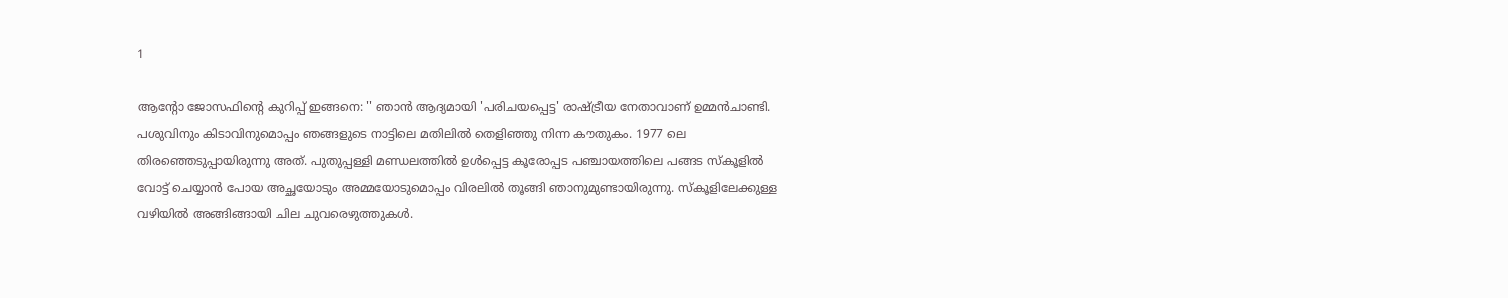1

ആന്റോ ജോസഫിന്റെ കുറിപ്പ് ഇങ്ങനെ: '' ഞാന്‍ ആദ്യമായി 'പരിചയപ്പെട്ട' രാഷ്ട്രീയ നേതാവാണ് ഉമ്മന്‍ചാണ്ടി. പശുവിനും കിടാവിനുമൊപ്പം ഞങ്ങളുടെ നാട്ടിലെ മതിലില്‍ തെളിഞ്ഞു നിന്ന കൗതുകം. 1977 ലെ തിരഞ്ഞെടുപ്പായിരുന്നു അത്. പുതുപ്പള്ളി മണ്ഡലത്തില്‍ ഉള്‍പ്പെട്ട കൂരോപ്പട പഞ്ചായത്തിലെ പങ്ങട സ്‌കൂളില്‍ വോട്ട് ചെയ്യാന്‍ പോയ അച്ഛയോടും അമ്മയോടുമൊപ്പം വിരലില്‍ തൂങ്ങി ഞാനുമുണ്ടായിരുന്നു. സ്‌കൂളിലേക്കുള്ള വഴിയില്‍ അങ്ങിങ്ങായി ചില ചുവരെഴുത്തുകള്‍.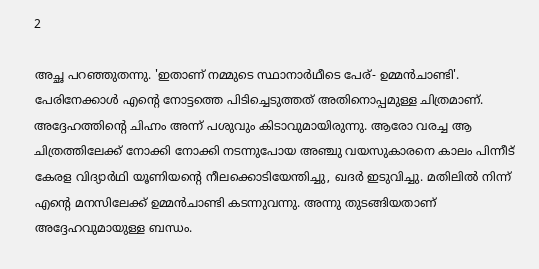2

അച്ഛ പറഞ്ഞുതന്നു. 'ഇതാണ് നമ്മുടെ സ്ഥാനാര്‍ഥീടെ പേര്- ഉമ്മന്‍ചാണ്ടി'. പേരിനേക്കാൾ എൻ്റെ നോട്ടത്തെ പിടിച്ചെടുത്തത് അതിനൊപ്പമുള്ള ചിത്രമാണ്. അദ്ദേഹത്തിന്റെ ചിഹ്നം അന്ന് പശുവും കിടാവുമായിരുന്നു. ആരോ വരച്ച ആ ചിത്രത്തിലേക്ക് നോക്കി നോക്കി നടന്നുപോയ അഞ്ചു വയസുകാരനെ കാലം പിന്നീട് കേരള വിദ്യാര്‍ഥി യൂണിയന്റെ നീലക്കൊടിയേന്തിച്ചു, ഖദര്‍ ഇടുവിച്ചു. മതിലില്‍ നിന്ന് എന്റെ മനസിലേക്ക് ഉമ്മന്‍ചാണ്ടി കടന്നുവന്നു. അന്നു തുടങ്ങിയതാണ് അദ്ദേഹവുമായുള്ള ബന്ധം.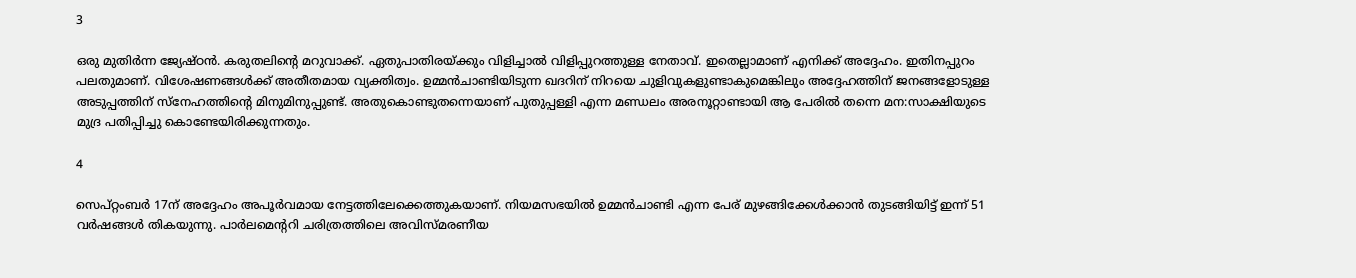3

ഒരു മുതിര്‍ന്ന ജ്യേഷ്ഠന്‍. കരുതലിന്റെ മറുവാക്ക്. ഏതുപാതിരയ്ക്കും വിളിച്ചാല്‍ വിളിപ്പുറത്തുള്ള നേതാവ്. ഇതെല്ലാമാണ് എനിക്ക് അദ്ദേഹം. ഇതിനപ്പുറം പലതുമാണ്. വിശേഷണങ്ങള്‍ക്ക് അതീതമായ വ്യക്തിത്വം. ഉമ്മന്‍ചാണ്ടിയിടുന്ന ഖദറിന് നിറയെ ചുളിവുകളുണ്ടാകുമെങ്കിലും അദ്ദേഹത്തിന് ജനങ്ങളോടുള്ള അടുപ്പത്തിന് സ്‌നേഹത്തിന്റെ മിനുമിനുപ്പുണ്ട്. അതുകൊണ്ടുതന്നെയാണ് പുതുപ്പള്ളി എന്ന മണ്ഡലം അരനൂറ്റാണ്ടായി ആ പേരില്‍ തന്നെ മന:സാക്ഷിയുടെ മുദ്ര പതിപ്പിച്ചു കൊണ്ടേയിരിക്കുന്നതും.

4

സെപ്റ്റംബര്‍ 17ന് അദ്ദേഹം അപൂര്‍വമായ നേട്ടത്തിലേക്കെത്തുകയാണ്. നിയമസഭയില്‍ ഉമ്മന്‍ചാണ്ടി എന്ന പേര് മുഴങ്ങിക്കേള്‍ക്കാന്‍ തുടങ്ങിയിട്ട് ഇന്ന് 51 വര്‍ഷങ്ങള്‍ തികയുന്നു. പാര്‍ലമെന്ററി ചരിത്രത്തിലെ അവിസ്മരണീയ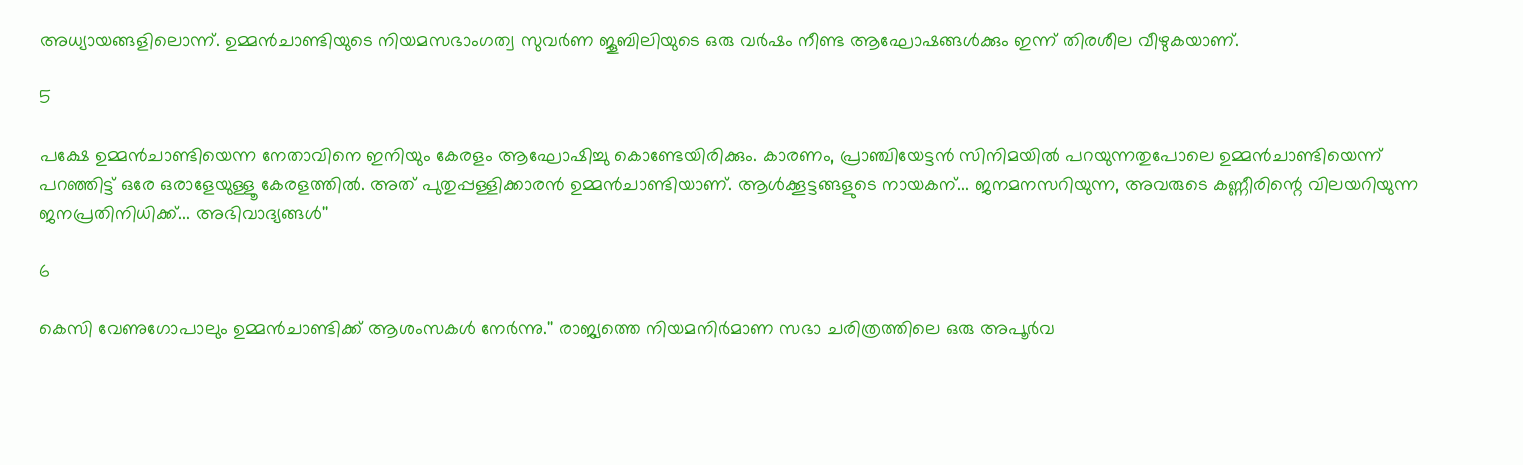അധ്യായങ്ങളിലൊന്ന്. ഉമ്മന്‍ചാണ്ടിയുടെ നിയമസഭാംഗത്വ സുവര്‍ണ ജൂബിലിയുടെ ഒരു വര്‍ഷം നീണ്ട ആഘോഷങ്ങള്‍ക്കും ഇന്ന് തിരശീല വീഴുകയാണ്.

5

പക്ഷേ ഉമ്മന്‍ചാണ്ടിയെന്ന നേതാവിനെ ഇനിയും കേരളം ആഘോഷിച്ചു കൊണ്ടേയിരിക്കും. കാരണം, പ്രാഞ്ചിയേട്ടന്‍ സിനിമയില്‍ പറയുന്നതുപോലെ ഉമ്മന്‍ചാണ്ടിയെന്ന് പറഞ്ഞിട്ട് ഒരേ ഒരാളേയുള്ളൂ കേരളത്തില്‍. അത് പുതുപ്പള്ളിക്കാരൻ ഉമ്മൻചാണ്ടിയാണ്. ആള്‍ക്കൂട്ടങ്ങളുടെ നായകന്... ജനമനസറിയുന്ന, അവരുടെ കണ്ണീരിന്റെ വിലയറിയുന്ന ജനപ്രതിനിധിക്ക്... അഭിവാദ്യങ്ങൾ''

6

കെസി വേണുഗോപാലും ഉമ്മൻചാണ്ടിക്ക് ആശംസകൾ നേർന്നു.'' രാജ്യത്തെ നിയമനിർമാണ സഭാ ചരിത്രത്തിലെ ഒരു അപൂർവ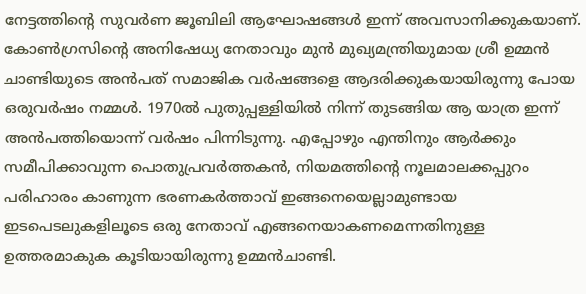നേട്ടത്തിന്‍റെ സുവർണ ജൂബിലി ആഘോഷങ്ങൾ ഇന്ന് അവസാനിക്കുകയാണ്. കോൺഗ്രസിന്‍റെ അനിഷേധ്യ നേതാവും മുൻ മുഖ്യമന്ത്രിയുമായ ശ്രീ ഉമ്മൻ ചാണ്ടിയുടെ അൻപത് സമാജിക വർഷങ്ങളെ ആദരിക്കുകയായിരുന്നു പോയ ഒരുവർഷം നമ്മൾ. 1970ൽ പുതുപ്പള്ളിയിൽ നിന്ന് തുടങ്ങിയ ആ യാത്ര ഇന്ന് അൻപത്തിയൊന്ന് വർഷം പിന്നിടുന്നു. എപ്പോഴും എന്തിനും ആർക്കും സമീപിക്കാവുന്ന പൊതുപ്രവർത്തകൻ, നിയമത്തിന്‍റെ നൂലമാലക്കപ്പുറം പരിഹാരം കാണുന്ന ഭരണകർത്താവ് ഇങ്ങനെയെല്ലാമുണ്ടായ ഇടപെടലുകളിലൂടെ ഒരു നേതാവ് എങ്ങനെയാകണമെന്നതിനുള്ള ഉത്തരമാകുക കൂടിയായിരുന്നു ഉമ്മൻചാണ്ടി.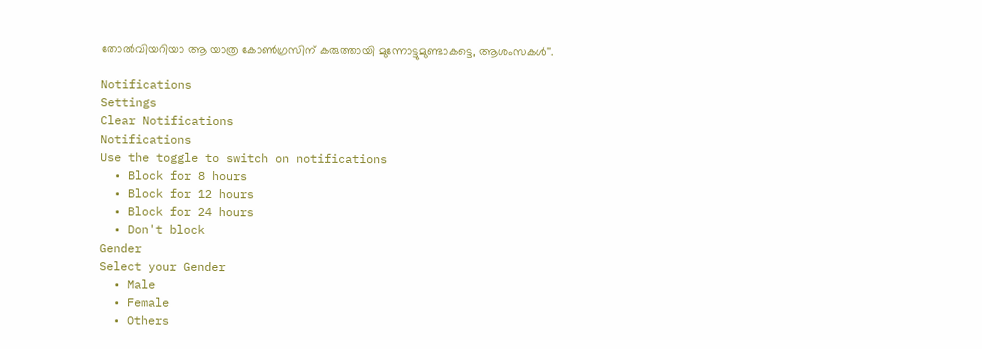തോൽവിയറിയാ ആ യാത്ര കോൺഗ്രസിന് കരുത്തായി മുന്നോട്ടുമുണ്ടാകട്ടെ, ആശംസകൾ''.

Notifications
Settings
Clear Notifications
Notifications
Use the toggle to switch on notifications
  • Block for 8 hours
  • Block for 12 hours
  • Block for 24 hours
  • Don't block
Gender
Select your Gender
  • Male
  • Female
  • Others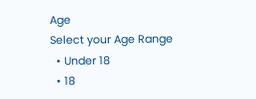Age
Select your Age Range
  • Under 18
  • 18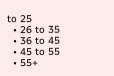to 25
  • 26 to 35
  • 36 to 45
  • 45 to 55
  • 55+